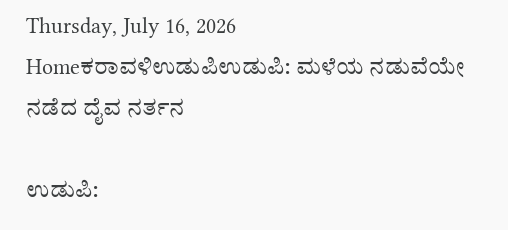Thursday, July 16, 2026
Homeಕರಾವಳಿಉಡುಪಿಉಡುಪಿ: ಮಳೆಯ ನಡುವೆಯೇ ನಡೆದ ದೈವ ನರ್ತನ

ಉಡುಪಿ: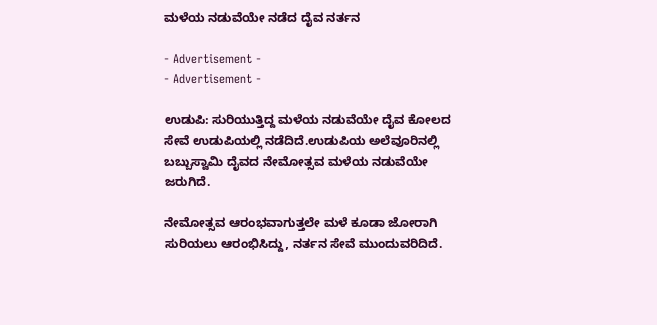ಮಳೆಯ ನಡುವೆಯೇ ನಡೆದ ದೈವ ನರ್ತನ

- Advertisement -
- Advertisement -

ಉಡುಪಿ: ಸುರಿಯುತ್ತಿದ್ದ ಮಳೆಯ ನಡುವೆಯೇ ದೈವ ಕೋಲದ ಸೇವೆ ಉಡುಪಿಯಲ್ಲಿ ನಡೆದಿದೆ.ಉಡುಪಿಯ ಅಲೆವೂರಿನಲ್ಲಿ ಬಬ್ಬುಸ್ವಾಮಿ ದೈವದ ನೇಮೋತ್ಸವ ಮಳೆಯ ನಡುವೆಯೇ ಜರುಗಿದೆ.

ನೇಮೋತ್ಸವ ಆರಂಭವಾಗುತ್ತಲೇ ಮಳೆ ಕೂಡಾ ಜೋರಾಗಿ ಸುರಿಯಲು ಆರಂಭಿಸಿದ್ದು, ನರ್ತನ ಸೇವೆ ಮುಂದುವರಿದಿದೆ.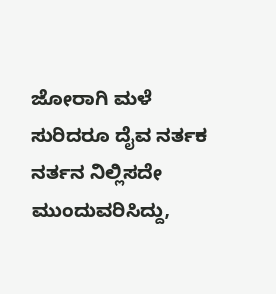ಜೋರಾಗಿ ಮಳೆ ಸುರಿದರೂ ದೈವ ನರ್ತಕ ನರ್ತನ ನಿಲ್ಲಿಸದೇ ಮುಂದುವರಿಸಿದ್ದು,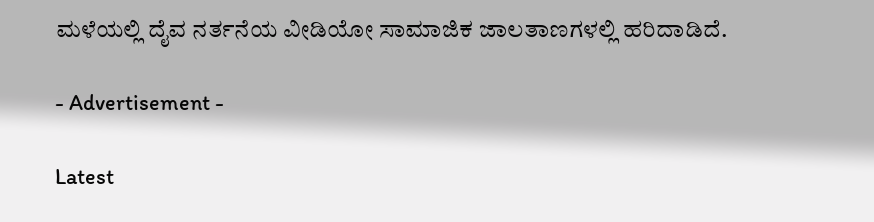ಮಳೆಯಲ್ಲಿ ದೈವ ನರ್ತನೆಯ ವೀಡಿಯೋ ಸಾಮಾಜಿಕ ಜಾಲತಾಣಗಳಲ್ಲಿ ಹರಿದಾಡಿದೆ.

- Advertisement -

Latest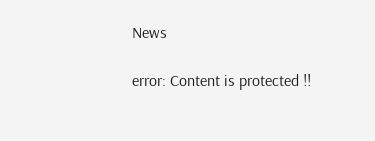News

error: Content is protected !!